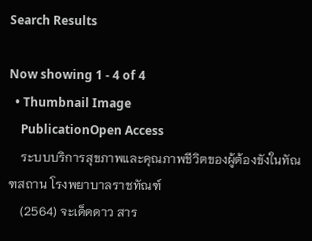Search Results

Now showing 1 - 4 of 4
  • Thumbnail Image
    PublicationOpen Access
    ระบบบริการสุขภาพและคุณภาพชีวิตของผู้ต้องขังในทัณฑสถาน โรงพยาบาลราชทัณฑ์
    (2564) จะเด็ดดาว สาร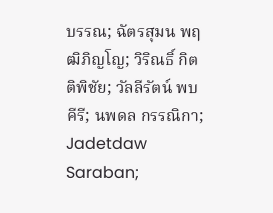บรรณ; ฉัตรสุมน พฤฒิภิญโญ; วิริณธิ์ กิตติพิชัย; วัลลีรัตน์ พบคีรี; นพดล กรรณิกา; Jadetdaw Saraban;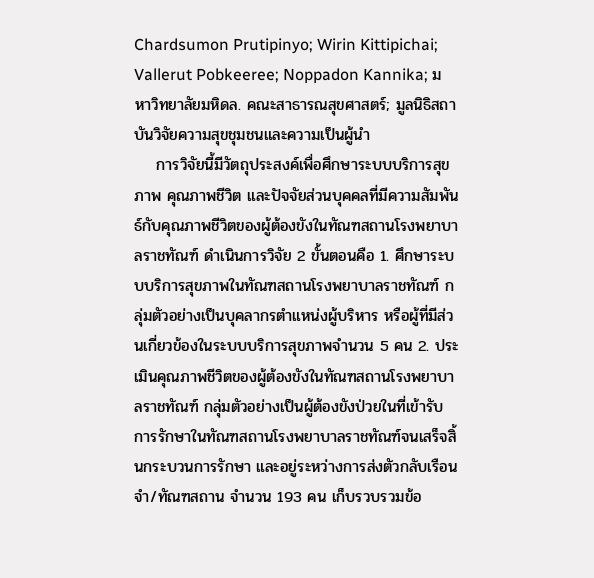Chardsumon Prutipinyo; Wirin Kittipichai; Vallerut Pobkeeree; Noppadon Kannika; มหาวิทยาลัยมหิดล. คณะสาธารณสุขศาสตร์; มูลนิธิสถาบันวิจัยความสุขชุมชนและความเป็นผู้นำ
    การวิจัยนี้มีวัตถุประสงค์เพื่อศึกษาระบบบริการสุขภาพ คุณภาพชีวิต และปัจจัยส่วนบุคคลที่มีความสัมพันธ์กับคุณภาพชีวิตของผู้ต้องขังในทัณฑสถานโรงพยาบาลราชทัณฑ์ ดำเนินการวิจัย 2 ขั้นตอนคือ 1. ศึกษาระบบบริการสุขภาพในทัณฑสถานโรงพยาบาลราชทัณฑ์ กลุ่มตัวอย่างเป็นบุคลากรตำแหน่งผู้บริหาร หรือผู้ที่มีส่วนเกี่ยวข้องในระบบบริการสุขภาพจำนวน 5 คน 2. ประเมินคุณภาพชีวิตของผู้ต้องขังในทัณฑสถานโรงพยาบาลราชทัณฑ์ กลุ่มตัวอย่างเป็นผู้ต้องขังป่วยในที่เข้ารับการรักษาในทัณฑสถานโรงพยาบาลราชทัณฑ์จนเสร็จสิ้นกระบวนการรักษา และอยู่ระหว่างการส่งตัวกลับเรือนจำ/ทัณฑสถาน จำนวน 193 คน เก็บรวบรวมข้อ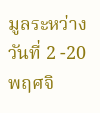มูลระหว่างวันที่ 2 -20 พฤศจิ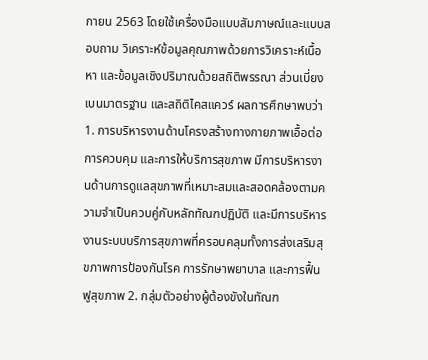กายน 2563 โดยใช้เครื่องมือแบบสัมภาษณ์และแบบสอบถาม วิเคราะห์ข้อมูลคุณภาพด้วยการวิเคราะห์เนื้อหา และข้อมูลเชิงปริมาณด้วยสถิติพรรณา ส่วนเบี่ยงเบนมาตรฐาน และสถิติไคสแควร์ ผลการศึกษาพบว่า 1. การบริหารงานด้านโครงสร้างทางกายภาพเอื้อต่อการควบคุม และการให้บริการสุขภาพ มีการบริหารงานด้านการดูแลสุขภาพที่เหมาะสมและสอดคล้องตามความจำเป็นควบคู่กับหลักทัณฑปฏิบัติ และมีการบริหารงานระบบบริการสุขภาพที่ครอบคลุมทั้งการส่งเสริมสุขภาพการป้องกันโรค การรักษาพยาบาล และการฟื้นฟูสุขภาพ 2. กลุ่มตัวอย่างผู้ต้องขังในทัณฑ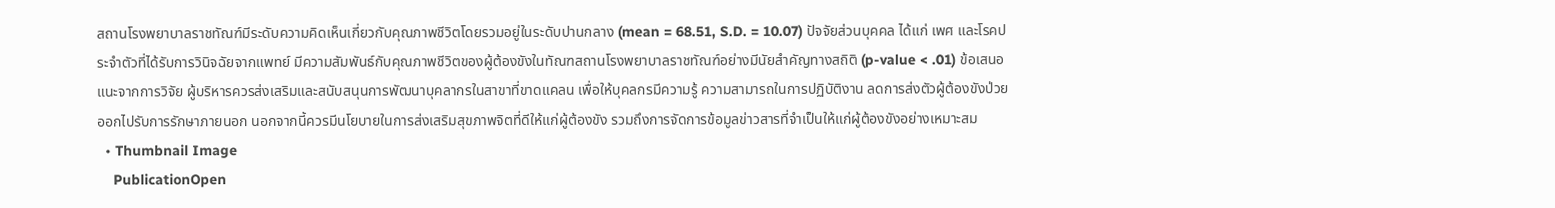สถานโรงพยาบาลราชทัณฑ์มีระดับความคิดเห็นเกี่ยวกับคุณภาพชีวิตโดยรวมอยู่ในระดับปานกลาง (mean = 68.51, S.D. = 10.07) ปัจจัยส่วนบุคคล ได้แก่ เพศ และโรคประจำตัวที่ได้รับการวินิจฉัยจากแพทย์ มีความสัมพันธ์กับคุณภาพชีวิตของผู้ต้องขังในทัณฑสถานโรงพยาบาลราชทัณฑ์อย่างมีนัยสำคัญทางสถิติ (p-value < .01) ข้อเสนอแนะจากการวิจัย ผู้บริหารควรส่งเสริมและสนับสนุนการพัฒนาบุคลากรในสาขาที่ขาดแคลน เพื่อให้บุคลกรมีความรู้ ความสามารถในการปฏิบัติงาน ลดการส่งตัวผู้ต้องขังป่วยออกไปรับการรักษาภายนอก นอกจากนี้ควรมีนโยบายในการส่งเสริมสุขภาพจิตที่ดีให้แก่ผู้ต้องขัง รวมถึงการจัดการข้อมูลข่าวสารที่จำเป็นให้แก่ผู้ต้องขังอย่างเหมาะสม
  • Thumbnail Image
    PublicationOpen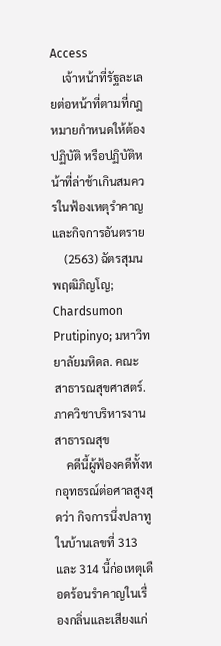Access
    เจ้าหน้าที่รัฐละเลยต่อหน้าที่ตามที่กฎหมายกำหนดให้ต้องปฏิบัติ หรือปฏิบัติหน้าที่ล่าช้าเกินสมควรในฟ้องเหตุรำคาญและกิจการอันตราย
    (2563) ฉัตรสุมน พฤฒิภิญโญ; Chardsumon Prutipinyo; มหาวิทยาลัยมหิดล. คณะสาธารณสุขศาสตร์. ภาควิชาบริหารงานสาธารณสุข
    คดีนี้ผู้ฟ้องคดีทั้งหกอุทธรณ์ต่อศาลสูงสุดว่า กิจการนึ่งปลาทูในบ้านเลขที่ 313 และ 314 นี้ก่อเหตุเดือดร้อนรำคาญในเรื่องกลิ่นและเสียงแก่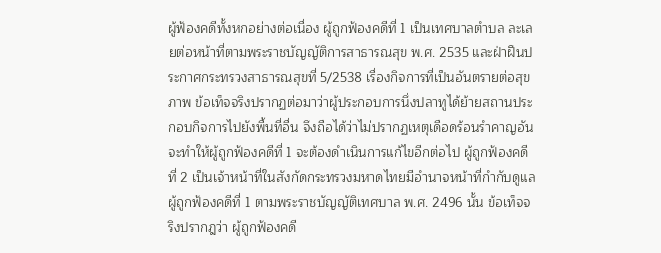ผู้ฟ้องคดีทั้งหกอย่างต่อเนื่อง ผู้ถูกฟ้องคดีที่ 1 เป็นเทศบาลตำบล ละเลยต่อหน้าที่ตามพระราชบัญญัติการสาธารณสุข พ.ศ. 2535 และฝ่าฝืนประกาศกระทรวงสาธารณสุขที่ 5/2538 เรื่องกิจการที่เป็นอันตรายต่อสุขภาพ ข้อเท็จจริงปรากฏต่อมาว่าผู้ประกอบการนึ่งปลาทูได้ย้ายสถานประกอบกิจการไปยังพื้นที่อื่น จึงถือได้ว่าไม่ปรากฏเหตุเดือดร้อนรำคาญอันจะทำให้ผู้ถูกฟ้องคดีที่ 1 จะต้องดำเนินการแก้ไขอีกต่อไป ผู้ถูกฟ้องคดีที่ 2 เป็นเจ้าหน้าที่ในสังกัดกระทรวงมหาดไทยมีอำนาจหน้าที่กำกับดูแลผู้ถูกฟ้องคดีที่ 1 ตามพระราชบัญญัติเทศบาล พ.ศ. 2496 นั้น ข้อเท็จจริงปรากฎว่า ผู้ถูกฟ้องคดี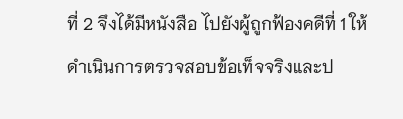ที่ 2 จึงได้มีหนังสือ ไปยังผู้ถูกฟ้องคดีที่ 1 ให้ดำเนินการตรวจสอบข้อเท็จจริงและป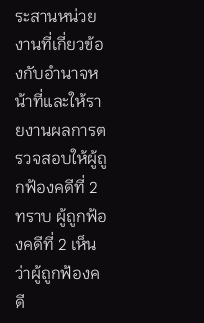ระสานหน่วยงานที่เกี่ยวข้องกับอำนาจหน้าที่และให้รายงานผลการตรวจสอบให้ผู้ถูกฟ้องคดีที่ 2 ทราบ ผู้ถูกฟ้องคดีที่ 2 เห็นว่าผู้ถูกฟ้องคดี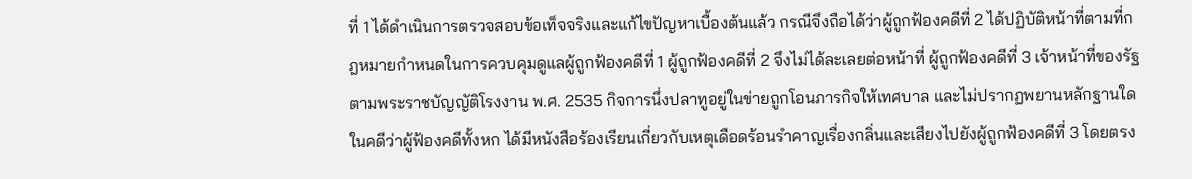ที่ 1 ได้ดำเนินการตรวจสอบข้อเท็จจริงและแก้ไขปัญหาเบื้องต้นแล้ว กรณีจึงถือได้ว่าผู้ถูกฟ้องคดีที่ 2 ได้ปฏิบัติหน้าที่ตามที่กฎหมายกำหนดในการควบคุมดูแลผู้ถูกฟ้องคดีที่ 1 ผู้ถูกฟ้องคดีที่ 2 จึงไม่ได้ละเลยต่อหน้าที่ ผู้ถูกฟ้องคดีที่ 3 เจ้าหน้าที่ของรัฐตามพระราชบัญญัติโรงงาน พ.ศ. 2535 กิจการนึ่งปลาทูอยู่ในข่ายถูกโอนภารกิจให้เทศบาล และไม่ปรากฏพยานหลักฐานใดในคดีว่าผู้ฟ้องคดีทั้งหก ได้มีหนังสือร้องเรียนเกี่ยวกับเหตุเดือดร้อนรำคาญเรื่องกลิ่นและเสียงไปยังผู้ถูกฟ้องคดีที่ 3 โดยตรง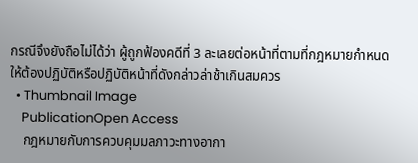กรณีจึงยังถือไม่ได้ว่า ผู้ถูกฟ้องคดีที่ 3 ละเลยต่อหน้าที่ตามที่กฎหมายกำหนดให้ต้องปฏิบัติหรือปฏิบัติหน้าที่ดังกล่าวล่าช้าเกินสมควร
  • Thumbnail Image
    PublicationOpen Access
    กฎหมายกับการควบคุมมลภาวะทางอากา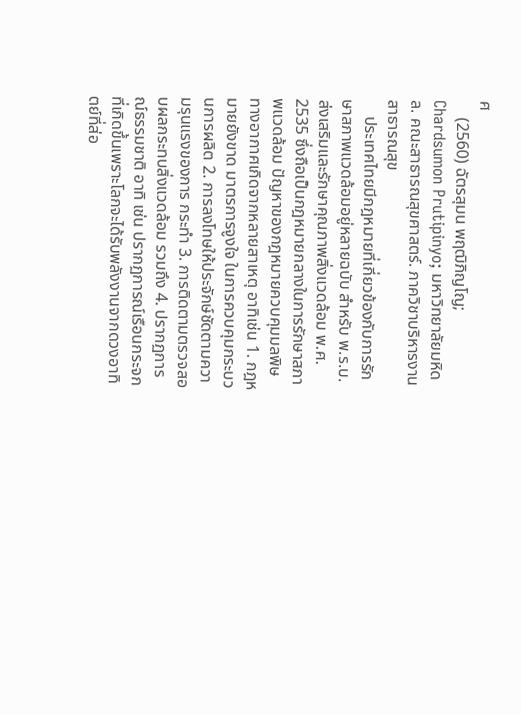ศ
    (2560) ฉัตรสุมน พฤฒิภิญโญ; Chardsumon Prutipinyo; มหาวิทยาลัยมหิดล. คณะสาธารณสุขศาสตร์. ภาควิชาบริหารงานสาธารณสุข
    ประเทศไทยมีกฎหมายที่เกี่ยวข้องกับการรักษาสภาพแวดล้อมอยู่หลายฉบับ สำหรับ พ.ร.บ. ส่งเสริมและรักษาคุณภาพสิ่งแวดล้อม พ.ศ. 2535 ซึ่งถือเป็นกฎหมายกลางในการรักษาสภาพแวดล้อม ปัญหาของกฎหมายควบคุมมลพิษทางอากาศเกิดจากหลายสาเหตุ อาทิเช่น 1. กฎหมายยังขาด มาตรการจูงใจ ในการควบคุมกระบวนการผลิต 2. การลงโทษให้ประจักษ์ชัดตามความรุนแรงของการ กระทำ 3. การติดตามตรวจสอบผลกระทบสิ่งแวดล้อม รวมถึง 4. ปรากฏการณ์ธรรมชาติ อาทิ เช่น ปรากฏการณ์เรือนกระจกที่เกิดขึ้นเพราะโลกจะได้รับพลังงานจากดวงอาทิตย์ที่ส่อ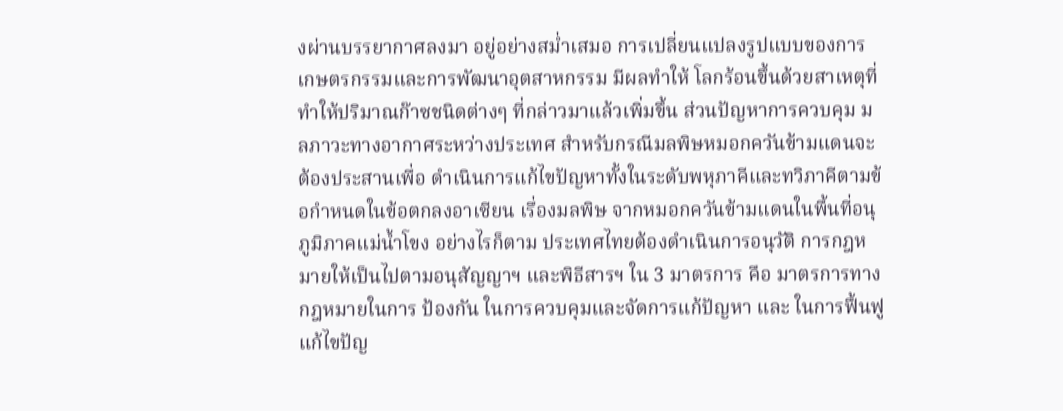งผ่านบรรยากาศลงมา อยู่อย่างสม่ำเสมอ การเปลี่ยนแปลงรูปแบบของการเกษตรกรรมและการพัฒนาอุตสาหกรรม มีผลทำให้ โลกร้อนขึ้นด้วยสาเหตุที่ทำให้ปริมาณก๊าซชนิดต่างๆ ที่กล่าวมาแล้วเพิ่มขึ้น ส่วนปัญหาการควบคุม มลภาวะทางอากาศระหว่างประเทศ สำหรับกรณีมลพิษหมอกควันข้ามแดนจะต้องประสานเพื่อ ดำเนินการแก้ไขปัญหาทั้งในระดับพหุภาคีและทวิภาคีตามข้อกำหนดในข้อตกลงอาเซียน เรื่องมลพิษ จากหมอกควันข้ามแดนในพื้นที่อนุภูมิภาคแม่น้ำโขง อย่างไรก็ตาม ประเทศไทยต้องดำเนินการอนุวัติ การกฎหมายให้เป็นไปตามอนุสัญญาฯ และพิธีสารฯ ใน 3 มาตรการ คือ มาตรการทางกฎหมายในการ ป้องกัน ในการควบคุมและจัดการแก้ปัญหา และ ในการฟื้นฟูแก้ไขปัญ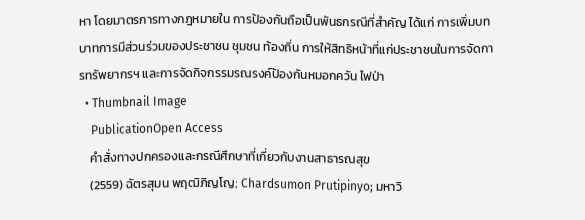หา โดยมาตรการทางกฎหมายใน การป้องกันถือเป็นพันธกรณีที่สำคัญ ได้แก่ การเพิ่มบทบาทการมีส่วนร่วมของประชาชน ชุมชน ท้องถิ่น การให้สิทธิหน้าที่แก่ประชาชนในการจัดการทรัพยากรฯ และการจัดกิจกรรมรณรงค์ป้องกันหมอกควัน ไฟป่า
  • Thumbnail Image
    PublicationOpen Access
    คำสั่งทางปกครองและกรณีศึกษาที่เกี่ยวกับงานสาธารณสุข
    (2559) ฉัตรสุมน พฤฒิภิญโญ; Chardsumon Prutipinyo; มหาวิ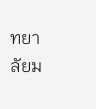ทยาลัยม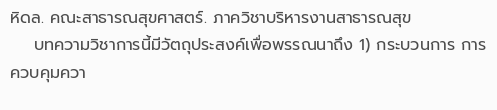หิดล. คณะสาธารณสุขศาสตร์. ภาควิชาบริหารงานสาธารณสุข
    บทความวิชาการนี้มีวัตถุประสงค์เพื่อพรรณนาถึง 1) กระบวนการ การควบคุมควา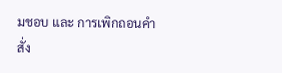มชอบ และ การเพิกถอนคำสั่ง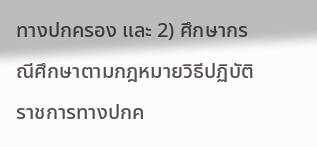ทางปกครอง และ 2) ศึกษากรณีศึกษาตามกฎหมายวิธีปฏิบัติราชการทางปกค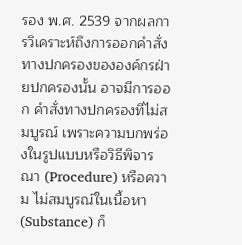รอง พ.ศ. 2539 จากผลการวิเคราะห์ถึงการออกคำสั่งทางปกครองขององค์กรฝ่ายปกครองนั้น อาจมีการออก คำสั่งทางปกครองที่ไม่สมบูรณ์ เพราะความบกพร่องในรูปแบบหรือวิธีพิจารณา (Procedure) หรือความ ไม่สมบูรณ์ในเนื้อหา (Substance) ก็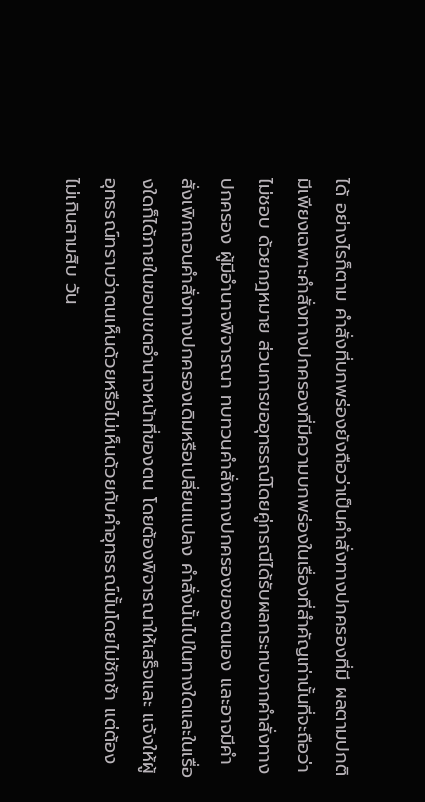ได้ อย่างไรก็ตาม คำสั่งที่บกพร่องยังถือว่าเป็นคำสั่งทางปกครองที่มี ผลตามปกติ มีเพียงเฉพาะคำสั่งทางปกครองที่มีความบกพร่องในเรื่องที่สำคัญเท่านั้นที่จะถือว่าไม่ชอบ ด้วยกฎหมาย ส่วนการขออุทธรณ์โดยคู่กรณีได้รับผลกระทบจากคำสั่งทางปกครอง ผู้มีอำนาจพิจารณา ทบทวนคำสั่งทางปกครองของตนเอง และอาจมีคำสั่งเพิกถอนคำสั่งทางปกครองเดิมหรือเปลี่ยนแปลง คำสั่งนั้นไปในทางใดและในเรื่องใดก็ได้ภายในขอบเขตอำนาจหน้าที่ของตน โดยต้องพิจารณาให้เสร็จและ แจ้งให้ผู้อุทธรณ์ทราบว่าตนเห็นด้วยหรือไม่เห็นด้วยกับคำอุทธรณ์นั้นโดยไม่ชักช้า แต่ต้องไม่เกินสามสิบ วัน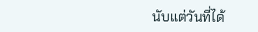นับแต่วันที่ได้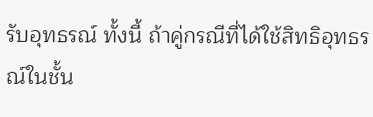รับอุทธรณ์ ทั้งนี้ ถ้าคู่กรณีที่ได้ใช้สิทธิอุทธรณ์ในชั้น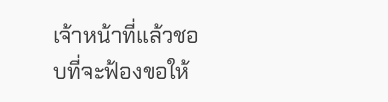เจ้าหน้าที่แล้วชอบที่จะฟ้องขอให้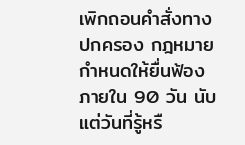เพิกถอนคำสั่งทางปกครอง กฎหมายกำหนดให้ยื่นฟ้องภายใน 90 วัน นับแต่วันที่รู้หรื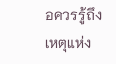อควรรู้ถึงเหตุแห่ง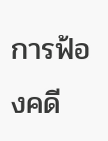การฟ้องคดี